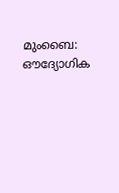മുംബൈ: ഔദ്യോഗിക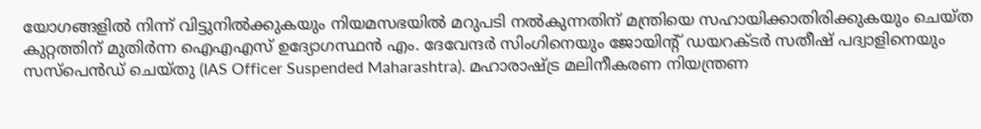യോഗങ്ങളിൽ നിന്ന് വിട്ടുനിൽക്കുകയും നിയമസഭയിൽ മറുപടി നൽകുന്നതിന് മന്ത്രിയെ സഹായിക്കാതിരിക്കുകയും ചെയ്ത കുറ്റത്തിന് മുതിർന്ന ഐഎഎസ് ഉദ്യോഗസ്ഥൻ എം. ദേവേന്ദർ സിംഗിനെയും ജോയിന്റ് ഡയറക്ടർ സതീഷ് പദ്വാളിനെയും സസ്പെൻഡ് ചെയ്തു (IAS Officer Suspended Maharashtra). മഹാരാഷ്ട്ര മലിനീകരണ നിയന്ത്രണ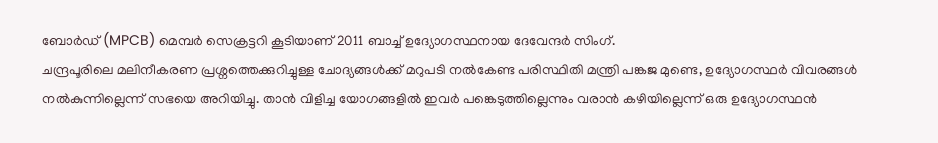ബോർഡ് (MPCB) മെമ്പർ സെക്രട്ടറി കൂടിയാണ് 2011 ബാച്ച് ഉദ്യോഗസ്ഥനായ ദേവേന്ദർ സിംഗ്.
ചന്ദ്രപൂരിലെ മലിനീകരണ പ്രശ്നത്തെക്കുറിച്ചുള്ള ചോദ്യങ്ങൾക്ക് മറുപടി നൽകേണ്ട പരിസ്ഥിതി മന്ത്രി പങ്കജ മുണ്ടെ, ഉദ്യോഗസ്ഥർ വിവരങ്ങൾ നൽകുന്നില്ലെന്ന് സഭയെ അറിയിച്ചു. താൻ വിളിച്ച യോഗങ്ങളിൽ ഇവർ പങ്കെടുത്തില്ലെന്നും വരാൻ കഴിയില്ലെന്ന് ഒരു ഉദ്യോഗസ്ഥൻ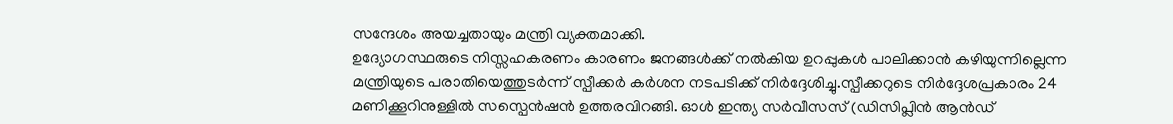സന്ദേശം അയച്ചതായും മന്ത്രി വ്യക്തമാക്കി.
ഉദ്യോഗസ്ഥരുടെ നിസ്സഹകരണം കാരണം ജനങ്ങൾക്ക് നൽകിയ ഉറപ്പുകൾ പാലിക്കാൻ കഴിയുന്നില്ലെന്ന മന്ത്രിയുടെ പരാതിയെത്തുടർന്ന് സ്പീക്കർ കർശന നടപടിക്ക് നിർദ്ദേശിച്ചു.സ്പീക്കറുടെ നിർദ്ദേശപ്രകാരം 24 മണിക്കൂറിനുള്ളിൽ സസ്പെൻഷൻ ഉത്തരവിറങ്ങി. ഓൾ ഇന്ത്യ സർവീസസ് (ഡിസിപ്ലിൻ ആൻഡ്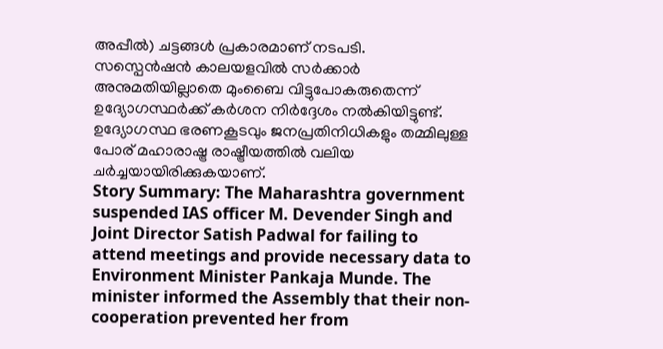അപ്പീൽ) ചട്ടങ്ങൾ പ്രകാരമാണ് നടപടി.
സസ്പെൻഷൻ കാലയളവിൽ സർക്കാർ അനുമതിയില്ലാതെ മുംബൈ വിട്ടുപോകരുതെന്ന് ഉദ്യോഗസ്ഥർക്ക് കർശന നിർദ്ദേശം നൽകിയിട്ടുണ്ട്. ഉദ്യോഗസ്ഥ ഭരണകൂടവും ജനപ്രതിനിധികളും തമ്മിലുള്ള പോര് മഹാരാഷ്ട്ര രാഷ്ട്രീയത്തിൽ വലിയ ചർച്ചയായിരിക്കുകയാണ്.
Story Summary: The Maharashtra government suspended IAS officer M. Devender Singh and Joint Director Satish Padwal for failing to attend meetings and provide necessary data to Environment Minister Pankaja Munde. The minister informed the Assembly that their non-cooperation prevented her from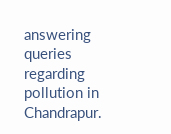answering queries regarding pollution in Chandrapur.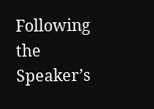Following the Speaker’s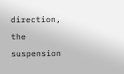direction, the suspension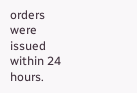orders were issued within 24 hours.